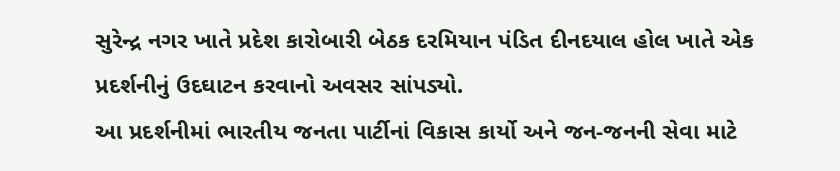સુરેન્દ્ર નગર ખાતે પ્રદેશ કારોબારી બેઠક દરમિયાન પંડિત દીનદયાલ હોલ ખાતે એક પ્રદર્શનીનું ઉદઘાટન કરવાનો અવસર સાંપડ્યો.
આ પ્રદર્શનીમાં ભારતીય જનતા પાર્ટીનાં વિકાસ કાર્યો અને જન-જનની સેવા માટે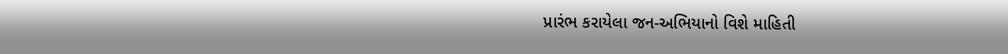પ્રારંભ કરાયેલા જન-અભિયાનો વિશે માહિતી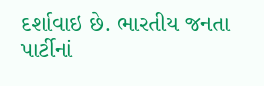દર્શાવાઇ છે. ભારતીય જનતા પાર્ટીનાં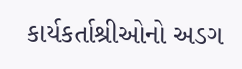કાર્યકર્તાશ્રીઓનો અડગ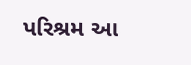પરિશ્રમ આ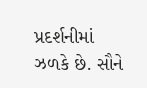પ્રદર્શનીમાં ઝળકે છે. સૌને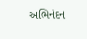અભિનંદન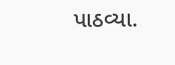પાઠવ્યા.